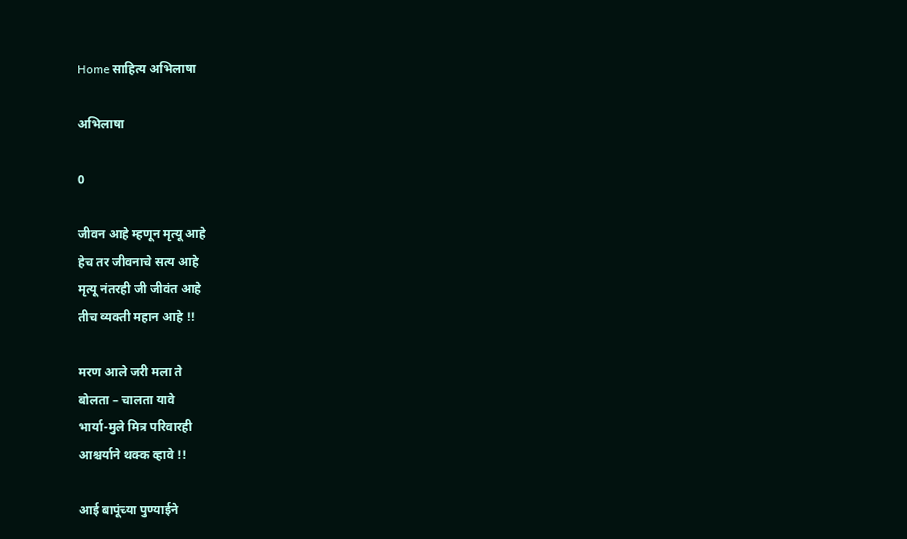Home साहित्य अभिलाषा

अभिलाषा

0

जीवन आहे म्हणून मृत्यू आहे
हेच तर जीवनाचे सत्य आहे
मृत्यू नंतरही जी जीवंत आहे
तीच व्यक्ती महान आहे !!

मरण आले जरी मला ते
बोलता – चालता यावे
भार्या-मुले मित्र परिवारही
आश्चर्याने थक्क व्हावे !!

आई बापूंच्या पुण्याईने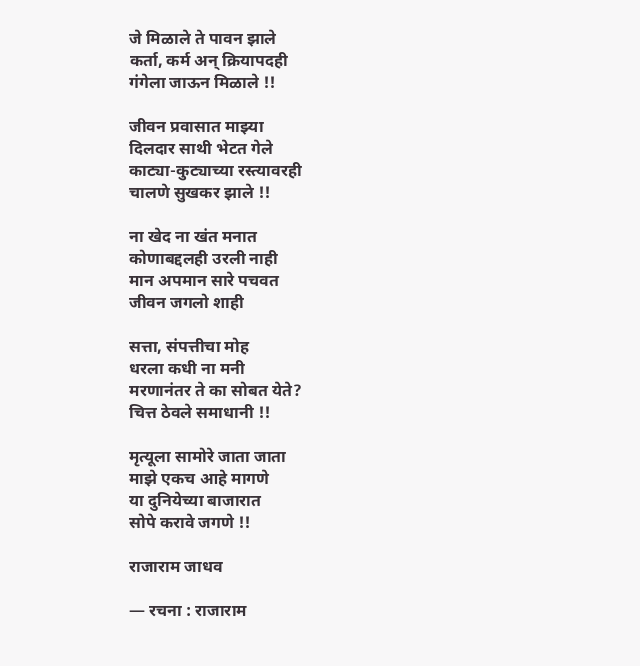जे मिळाले ते पावन झाले
कर्ता, कर्म अन् क्रियापदही
गंगेला जाऊन मिळाले !!

जीवन प्रवासात माझ्या
दिलदार साथी भेटत गेले
काट्या-कुट्याच्या रस्त्यावरही
चालणे सुखकर झाले !!

ना खेद ना खंत मनात
कोणाबद्दलही उरली नाही
मान अपमान सारे पचवत
जीवन जगलो शाही

सत्ता, संपत्तीचा मोह
धरला कधी ना मनी
मरणानंतर ते का सोबत येते?
चित्त ठेवले समाधानी !!

मृत्यूला सामोरे जाता जाता
माझे एकच आहे मागणे
या दुनियेच्या बाजारात
सोपे करावे जगणे !!

राजाराम जाधव

— रचना : राजाराम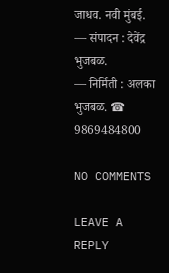जाधव. नवी मुंबई.
— संपादन : देवेंद्र भुजबळ.
— निर्मिती : अलका भुजबळ. ☎ 9869484800

NO COMMENTS

LEAVE A REPLY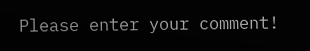Please enter your comment!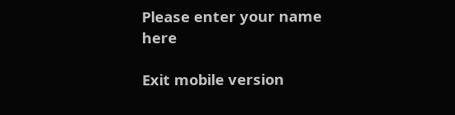Please enter your name here

Exit mobile version